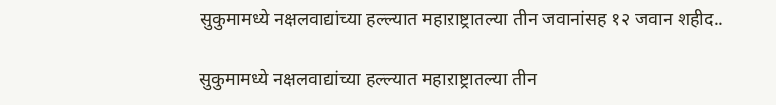सुकुमामध्ये नक्षलवाद्यांच्या हल्ल्यात महाऱाष्ट्रातल्या तीन जवानांसह १२ जवान शहीद..

सुकुमामध्ये नक्षलवाद्यांच्या हल्ल्यात महाऱाष्ट्रातल्या तीन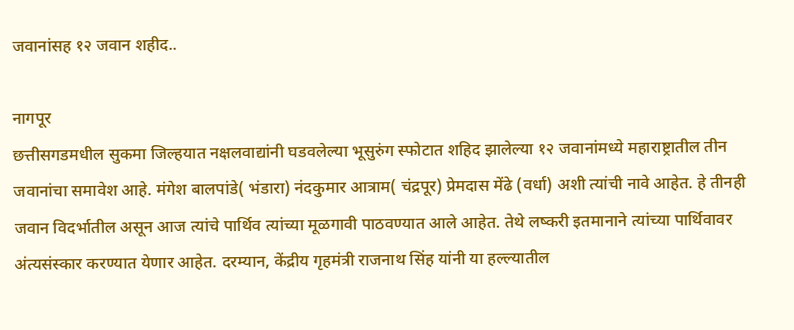जवानांसह १२ जवान शहीद..

नागपूर
छत्तीसगडमधील सुकमा जिल्हयात नक्षलवाद्यांनी घडवलेल्या भूसुरुंग स्फोटात शहिद झालेल्या १२ जवानांमध्ये महाराष्ट्रातील तीन जवानांचा समावेश आहे. मंगेश बालपांडे( भंडारा) नंदकुमार आत्राम( चंद्रपूर) प्रेमदास मेंढे (वर्धा) अशी त्यांची नावे आहेत. हे तीनही जवान विदर्भातील असून आज त्यांचे पार्थिव त्यांच्या मूळगावी पाठवण्यात आले आहेत. तेथे लष्करी इतमानाने त्यांच्या पार्थिवावर अंत्यसंस्कार करण्यात येणार आहेत. दरम्यान, केंद्रीय गृहमंत्री राजनाथ सिंह यांनी या हल्ल्यातील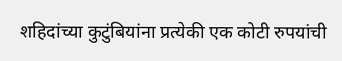शहिदांच्या कुटुंबियांना प्रत्येकी एक कोटी रुपयांची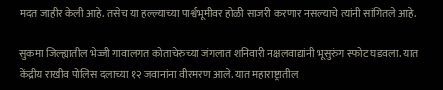मदत जाहीर केली आहे. तसेच या हल्ल्याच्या पार्श्वभूमीवर होळी साजरी करणार नसल्याचे त्यांनी सांगितले आहे.

सुकमा जिल्ह्यातील भेज्जी गावालगत कोताचेरुच्या जंगलात शनिवारी नक्षलवाद्यांनी भूसुरुंग स्फोट घडवला. यात केंद्रीय राखीव पोलिस दलाच्या १२ जवानांना वीरमरण आले. यात महाराष्ट्रातील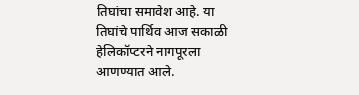तिघांचा समावेश आहे. या तिघांचे पार्थिव आज सकाळी हेलिकॉप्टरने नागपूरला आणण्यात आले.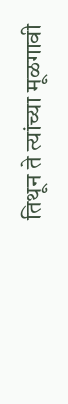तिथून ते त्यांच्या मूळगावी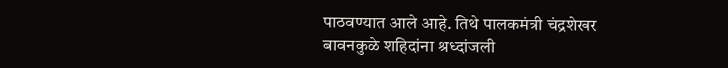पाठवण्यात आले आहे. तिथे पालकमंत्री चंद्रशेखर बावनकुळे शहिदांना श्रध्दांजली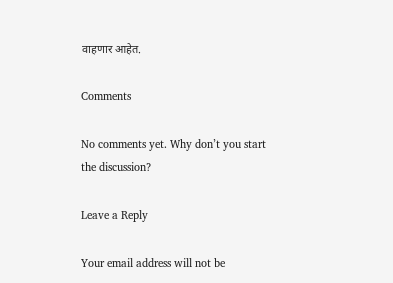वाहणार आहेत.

Comments

No comments yet. Why don’t you start the discussion?

Leave a Reply

Your email address will not be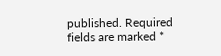published. Required fields are marked *